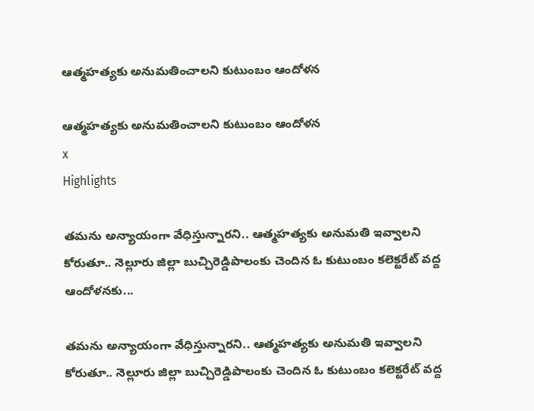ఆత్మహత్యకు అనుమతించాలని కుటుంబం ఆందోళన

ఆత్మహత్యకు అనుమతించాలని కుటుంబం ఆందోళన
x
Highlights

తమను అన్యాయంగా వేధిస్తున్నారని.. ఆత్మహత్యకు అనుమతి ఇవ్వాలని కోరుతూ.. నెల్లూరు జిల్లా బుచ్చిరెడ్డిపాలంకు చెందిన ఓ కుటుంబం కలెక్టరేట్ వద్ద ఆందోళనకు...

తమను అన్యాయంగా వేధిస్తున్నారని.. ఆత్మహత్యకు అనుమతి ఇవ్వాలని కోరుతూ.. నెల్లూరు జిల్లా బుచ్చిరెడ్డిపాలంకు చెందిన ఓ కుటుంబం కలెక్టరేట్ వద్ద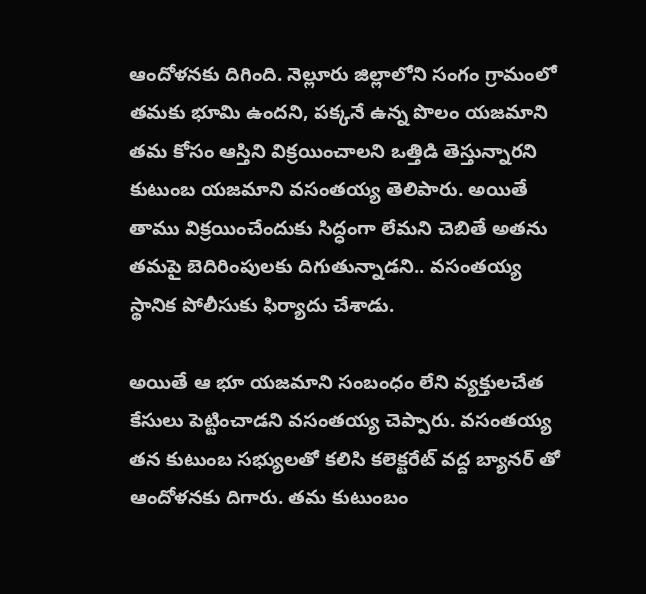ఆందోళనకు దిగింది. నెల్లూరు జిల్లాలోని సంగం గ్రామంలో తమకు భూమి ఉందని, పక్కనే ఉన్న పొలం యజమాని తమ కోసం ఆస్తిని విక్రయించాలని ఒత్తిడి తెస్తున్నారని కుటుంబ యజమాని వసంతయ్య తెలిపారు. అయితే తాము విక్రయించేందుకు సిద్ధంగా లేమని చెబితే అతను తమపై బెదిరింపులకు దిగుతున్నాడని.. వసంతయ్య స్థానిక పోలీసుకు ఫిర్యాదు చేశాడు.

అయితే ఆ భూ యజమాని సంబంధం లేని వ్యక్తులచేత కేసులు పెట్టించాడని వసంతయ్య చెప్పారు. వసంతయ్య తన కుటుంబ సభ్యులతో కలిసి కలెక్టరేట్ వద్ద బ్యానర్ తో ఆందోళనకు దిగారు. తమ కుటుంబం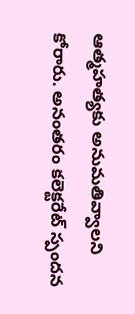ఆత్మహత్యకు అనుమతివ్వాలని కోరారు. అనంతరం కలెక్టరేట్ స్పందన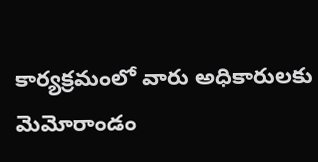కార్యక్రమంలో వారు అధికారులకు మెమోరాండం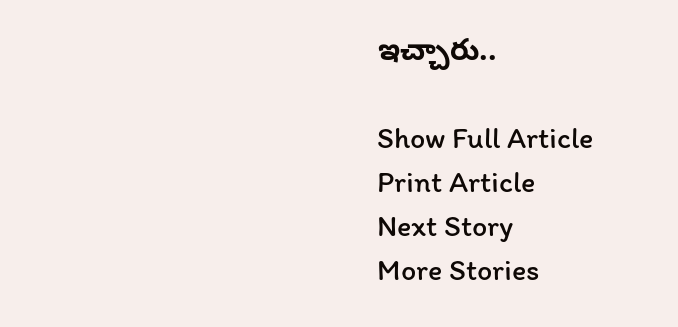ఇచ్చారు..

Show Full Article
Print Article
Next Story
More Stories